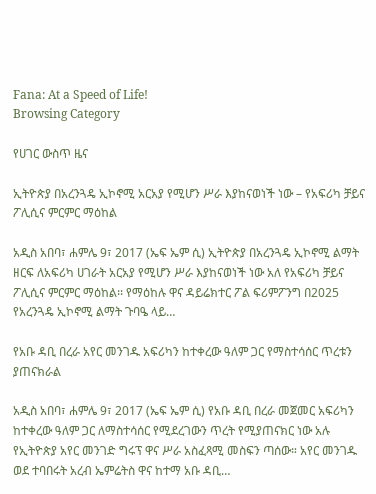Fana: At a Speed of Life!
Browsing Category

የሀገር ውስጥ ዜና

ኢትዮጵያ በአረንጓዴ ኢኮኖሚ አርአያ የሚሆን ሥራ እያከናወነች ነው – የአፍሪካ ቻይና ፖሊሲና ምርምር ማዕከል

አዲስ አበባ፣ ሐምሌ 9፣ 2017 (ኤፍ ኤም ሲ) ኢትዮጵያ በአረንጓዴ ኢኮኖሚ ልማት ዘርፍ ለአፍሪካ ሀገራት አርአያ የሚሆን ሥራ እያከናወነች ነው አለ የአፍሪካ ቻይና ፖሊሲና ምርምር ማዕከል፡፡ የማዕከሉ ዋና ዳይሬክተር ፖል ፍሪምፖንግ በ2025 የአረንጓዴ ኢኮኖሚ ልማት ጉባዔ ላይ…

የአቡ ዳቢ በረራ አየር መንገዱ አፍሪካን ከተቀረው ዓለም ጋር የማስተሳሰር ጥረቱን ያጠናክራል

አዲስ አበባ፣ ሐምሌ 9፣ 2017 (ኤፍ ኤም ሲ) የአቡ ዳቢ በረራ መጀመር አፍሪካን ከተቀረው ዓለም ጋር ለማስተሳሰር የሚደረገውን ጥረት የሚያጠናክር ነው አሉ የኢትዮጵያ አየር መንገድ ግሩፕ ዋና ሥራ አስፈጻሚ መስፍን ጣሰው። አየር መንገዱ ወደ ተባበሩት አረብ ኤምሬትስ ዋና ከተማ አቡ ዳቢ…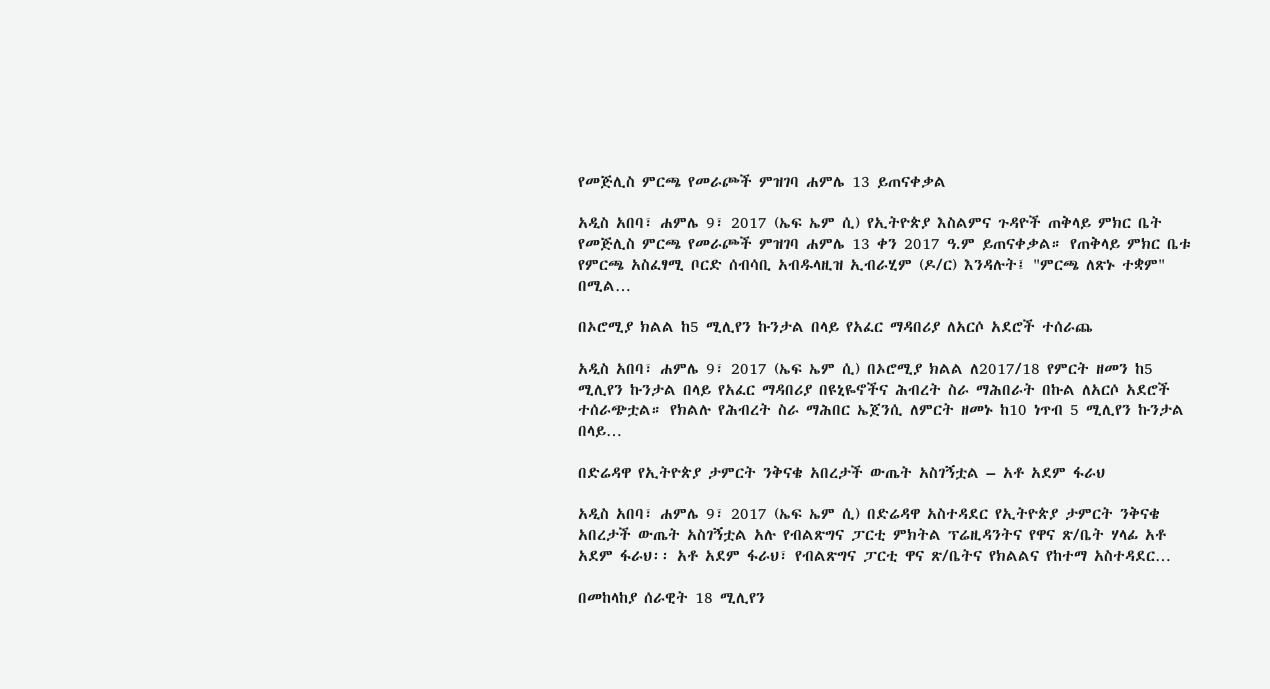የመጅሊስ ምርጫ የመራጮች ምዝገባ ሐምሌ 13 ይጠናቀቃል

አዲስ አበባ፣ ሐምሌ 9፣ 2017 (ኤፍ ኤም ሲ) የኢትዮጵያ እስልምና ጉዳዮች ጠቅላይ ምክር ቤት የመጅሊስ ምርጫ የመራጮች ምዝገባ ሐምሌ 13 ቀን 2017 ዓ.ም ይጠናቀቃል። የጠቅላይ ምክር ቤቱ የምርጫ አስፈፃሚ ቦርድ ሰብሳቢ አብዱላዚዝ ኢብራሂም (ዶ/ር) እንዳሉት፤ "ምርጫ ለጽኑ ተቋም" በሚል…

በኦሮሚያ ክልል ከ5 ሚሊየን ኩንታል በላይ የአፈር ማዳበሪያ ለአርሶ አደሮች ተሰራጨ

አዲስ አበባ፣ ሐምሌ 9፣ 2017 (ኤፍ ኤም ሲ) በኦሮሚያ ክልል ለ2017/18 የምርት ዘመን ከ5 ሚሊየን ኩንታል በላይ የአፈር ማዳበሪያ በዩኒዬኖችና ሕብረት ስራ ማሕበራት በኩል ለአርሶ አደሮች ተሰራጭቷል። የክልሉ የሕብረት ስራ ማሕበር ኤጀንሲ ለምርት ዘመኑ ከ10 ነጥብ 5 ሚሊየን ኩንታል በላይ…

በድሬዳዋ የኢትዮጵያ ታምርት ንቅናቄ አበረታች ውጤት አስገኝቷል – አቶ አደም ፋራህ

አዲስ አበባ፣ ሐምሌ 9፣ 2017 (ኤፍ ኤም ሲ) በድሬዳዋ አስተዳደር የኢትዮጵያ ታምርት ንቅናቄ አበረታች ውጤት አስገኝቷል አሉ የብልጽግና ፓርቲ ምክትል ፕሬዚዳንትና የዋና ጽ/ቤት ሃላፊ አቶ አደም ፋራህ፡፡ አቶ አደም ፋራህ፣ የብልጽግና ፓርቲ ዋና ጽ/ቤትና የክልልና የከተማ አስተዳደር…

በመከላከያ ሰራዊት 18 ሚሊየን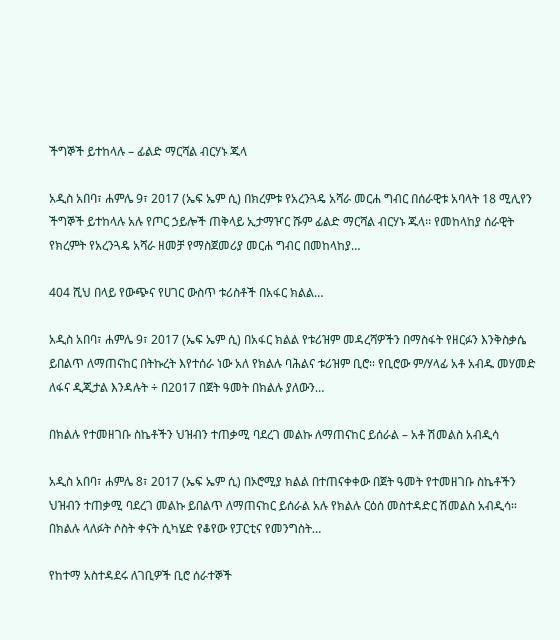ችግኞች ይተከላሉ – ፊልድ ማርሻል ብርሃኑ ጁላ

አዲስ አበባ፣ ሐምሌ 9፣ 2017 (ኤፍ ኤም ሲ) በክረምቱ የአረንጓዴ አሻራ መርሐ ግብር በሰራዊቱ አባላት 18 ሚሊየን ችግኞች ይተከላሉ አሉ የጦር ኃይሎች ጠቅላይ ኢታማዦር ሹም ፊልድ ማርሻል ብርሃኑ ጁላ፡፡ የመከላከያ ሰራዊት የክረምት የአረንጓዴ አሻራ ዘመቻ የማስጀመሪያ መርሐ ግብር በመከላከያ…

404 ሺህ በላይ የውጭና የሀገር ውስጥ ቱሪስቶች በአፋር ክልል…

አዲስ አበባ፣ ሐምሌ 9፣ 2017 (ኤፍ ኤም ሲ) በአፋር ክልል የቱሪዝም መዳረሻዎችን በማስፋት የዘርፉን እንቅስቃሴ ይበልጥ ለማጠናከር በትኩረት እየተሰራ ነው አለ የክልሉ ባሕልና ቱሪዝም ቢሮ፡፡ የቢሮው ም/ሃላፊ አቶ አብዱ መሃመድ ለፋና ዲጂታል እንዳሉት ÷ በ2017 በጀት ዓመት በክልሉ ያለውን…

በክልሉ የተመዘገቡ ስኬቶችን ህዝብን ተጠቃሚ ባደረገ መልኩ ለማጠናከር ይሰራል – አቶ ሽመልስ አብዲሳ

አዲስ አበባ፣ ሐምሌ 8፣ 2017 (ኤፍ ኤም ሲ) በኦሮሚያ ክልል በተጠናቀቀው በጀት ዓመት የተመዘገቡ ስኬቶችን ህዝብን ተጠቃሚ ባደረገ መልኩ ይበልጥ ለማጠናከር ይሰራል አሉ የክልሉ ርዕሰ መስተዳድር ሽመልስ አብዲሳ፡፡ በክልሉ ላለፉት ሶስት ቀናት ሲካሄድ የቆየው የፓርቲና የመንግስት…

የከተማ አስተዳደሩ ለገቢዎች ቢሮ ሰራተኞች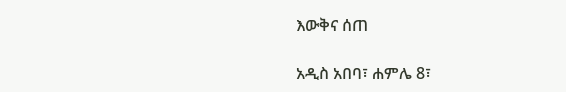እውቅና ሰጠ

አዲስ አበባ፣ ሐምሌ 8፣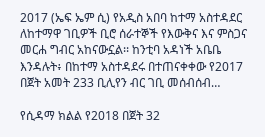2017 (ኤፍ ኤም ሲ) የአዲስ አበባ ከተማ አስተዳደር ለከተማዋ ገቢዎች ቢሮ ሰራተኞች የእውቅና እና ምስጋና መርሐ ግብር አከናውኗል፡፡ ከንቲባ አዳነች አቤቤ እንዳሉት፥ በከተማ አስተዳደሩ በተጠናቀቀው የ2017 በጀት አመት 233 ቢሊየን ብር ገቢ መሰብሰብ…

የሲዳማ ክልል የ2018 በጀት 32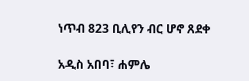ነጥብ 823 ቢሊየን ብር ሆኖ ጸደቀ

አዲስ አበባ፣ ሐምሌ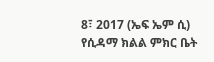8፣ 2017 (ኤፍ ኤም ሲ) የሲዳማ ክልል ምክር ቤት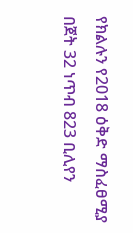የክልሉን የ2018 ዕቅድ ማስፈፀሚያ በጀት 32 ነጥብ 823 ቢሊየን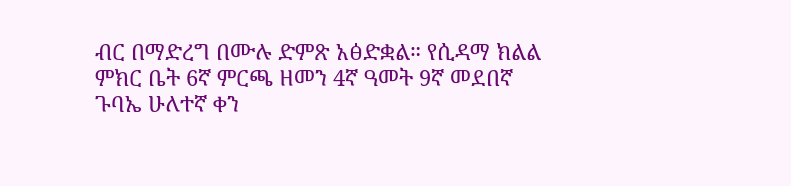ብር በማድረግ በሙሉ ድምጽ አፅድቋል። የሲዳማ ክልል ምክር ቤት 6ኛ ምርጫ ዘመን 4ኛ ዓመት 9ኛ መደበኛ ጉባኤ ሁለተኛ ቀን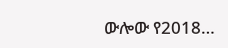ውሎው የ2018…